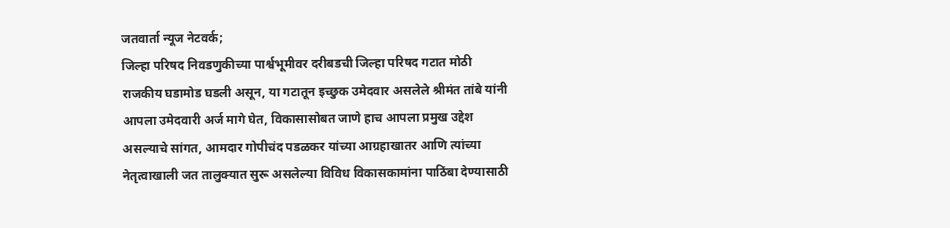जतवार्ता न्यूज नेटवर्क;
जिल्हा परिषद निवडणुकीच्या पार्श्वभूमीवर दरीबडची जिल्हा परिषद गटात मोठी राजकीय घडामोड घडली असून, या गटातून इच्छुक उमेदवार असलेले श्रीमंत तांबे यांनी आपला उमेदवारी अर्ज मागे घेत, विकासासोबत जाणे हाच आपला प्रमुख उद्देश असल्याचे सांगत, आमदार गोपीचंद पडळकर यांच्या आग्रहाखातर आणि त्यांच्या नेतृत्वाखाली जत तालुक्यात सुरू असलेल्या विविध विकासकामांना पाठिंबा देण्यासाठी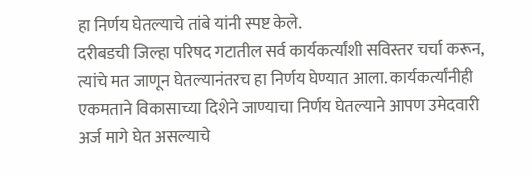हा निर्णय घेतल्याचे तांबे यांनी स्पष्ट केले.
दरीबडची जिल्हा परिषद गटातील सर्व कार्यकर्त्यांशी सविस्तर चर्चा करून, त्यांचे मत जाणून घेतल्यानंतरच हा निर्णय घेण्यात आला. कार्यकर्त्यांनीही एकमताने विकासाच्या दिशेने जाण्याचा निर्णय घेतल्याने आपण उमेदवारी अर्ज मागे घेत असल्याचे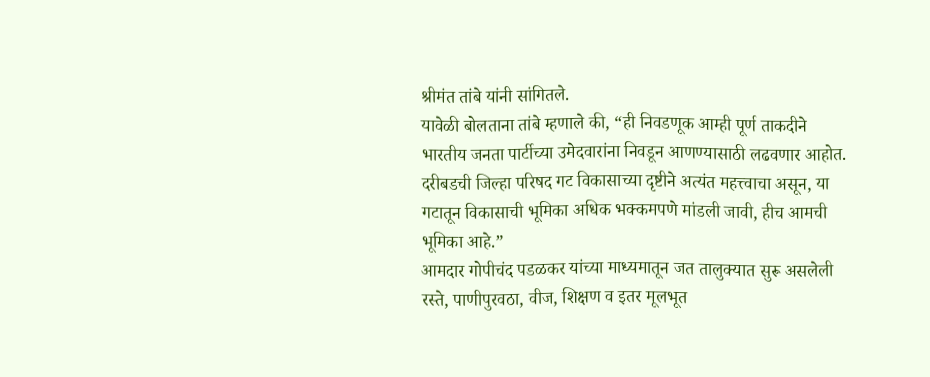श्रीमंत तांबे यांनी सांगितले.
यावेळी बोलताना तांबे म्हणाले की, “ही निवडणूक आम्ही पूर्ण ताकदीने भारतीय जनता पार्टीच्या उमेदवारांना निवडून आणण्यासाठी लढवणार आहोत. दरीबडची जिल्हा परिषद गट विकासाच्या दृष्टीने अत्यंत महत्त्वाचा असून, या गटातून विकासाची भूमिका अधिक भक्कमपणे मांडली जावी, हीच आमची भूमिका आहे.”
आमदार गोपीचंद पडळकर यांच्या माध्यमातून जत तालुक्यात सुरू असलेली रस्ते, पाणीपुरवठा, वीज, शिक्षण व इतर मूलभूत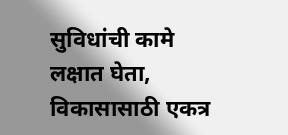सुविधांची कामे लक्षात घेता, विकासासाठी एकत्र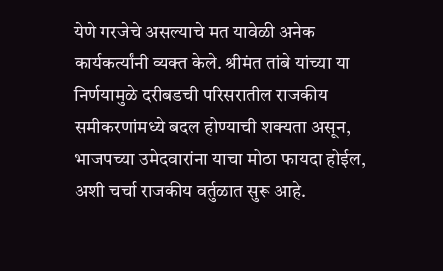येणे गरजेचे असल्याचे मत यावेळी अनेक कार्यकर्त्यांनी व्यक्त केले. श्रीमंत तांबे यांच्या या निर्णयामुळे दरीबडची परिसरातील राजकीय समीकरणांमध्ये बदल होण्याची शक्यता असून, भाजपच्या उमेदवारांना याचा मोठा फायदा होईल, अशी चर्चा राजकीय वर्तुळात सुरू आहे.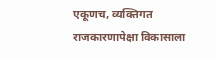एकूणच, व्यक्तिगत राजकारणापेक्षा विकासाला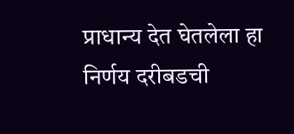प्राधान्य देत घेतलेला हा निर्णय दरीबडची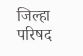जिल्हा परिषद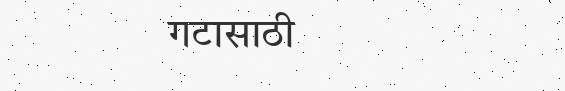गटासाठी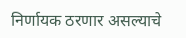निर्णायक ठरणार असल्याचे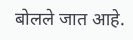बोलले जात आहे.